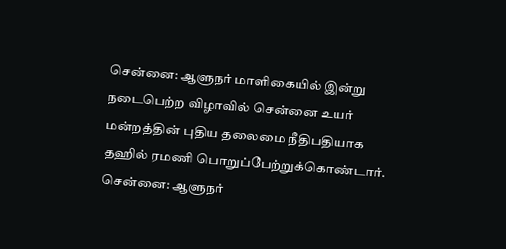சென்னை: ஆளுநர் மாளிகையில் இன்று நடைபெற்ற விழாவில் சென்னை உயர் மன்றத்தின் புதிய தலைமை நீதிபதியாக தஹில் ரமணி பொறுப்பேற்றுக்கொண்டார்.
சென்னை: ஆளுநர்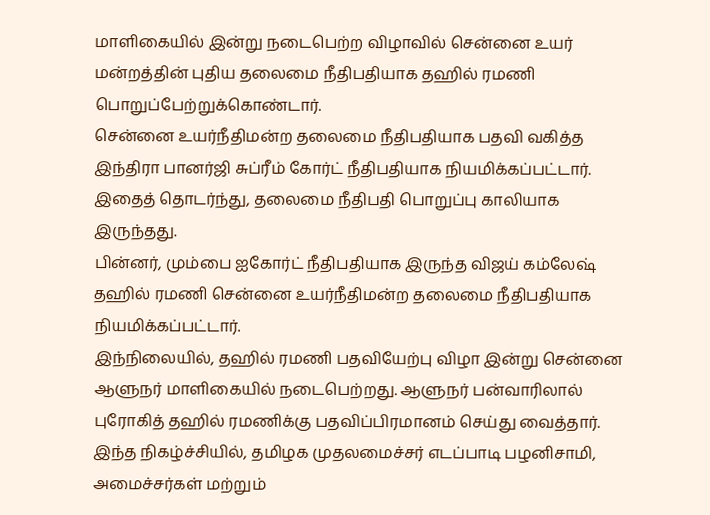மாளிகையில் இன்று நடைபெற்ற விழாவில் சென்னை உயர் மன்றத்தின் புதிய தலைமை நீதிபதியாக தஹில் ரமணி பொறுப்பேற்றுக்கொண்டார்.
சென்னை உயர்நீதிமன்ற தலைமை நீதிபதியாக பதவி வகித்த இந்திரா பானர்ஜி சுப்ரீம் கோர்ட் நீதிபதியாக நியமிக்கப்பட்டார். இதைத் தொடர்ந்து, தலைமை நீதிபதி பொறுப்பு காலியாக இருந்தது.
பின்னர், மும்பை ஐகோர்ட் நீதிபதியாக இருந்த விஜய் கம்லேஷ் தஹில் ரமணி சென்னை உயர்நீதிமன்ற தலைமை நீதிபதியாக நியமிக்கப்பட்டார்.
இந்நிலையில், தஹில் ரமணி பதவியேற்பு விழா இன்று சென்னை ஆளுநர் மாளிகையில் நடைபெற்றது. ஆளுநர் பன்வாரிலால் புரோகித் தஹில் ரமணிக்கு பதவிப்பிரமானம் செய்து வைத்தார். இந்த நிகழ்ச்சியில், தமிழக முதலமைச்சர் எடப்பாடி பழனிசாமி, அமைச்சர்கள் மற்றும்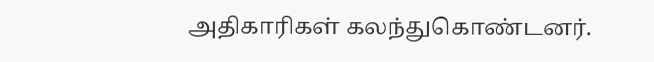அதிகாரிகள் கலந்துகொண்டனர்.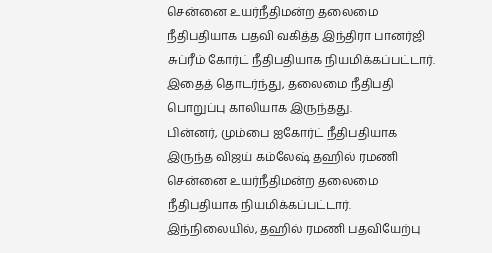சென்னை உயர்நீதிமன்ற தலைமை நீதிபதியாக பதவி வகித்த இந்திரா பானர்ஜி சுப்ரீம் கோர்ட் நீதிபதியாக நியமிக்கப்பட்டார். இதைத் தொடர்ந்து, தலைமை நீதிபதி பொறுப்பு காலியாக இருந்தது.
பின்னர், மும்பை ஐகோர்ட் நீதிபதியாக இருந்த விஜய் கம்லேஷ் தஹில் ரமணி சென்னை உயர்நீதிமன்ற தலைமை நீதிபதியாக நியமிக்கப்பட்டார்.
இந்நிலையில், தஹில் ரமணி பதவியேற்பு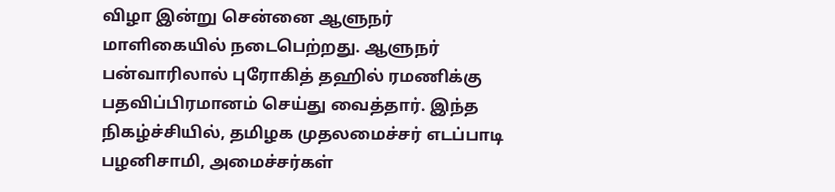விழா இன்று சென்னை ஆளுநர் மாளிகையில் நடைபெற்றது. ஆளுநர் பன்வாரிலால் புரோகித் தஹில் ரமணிக்கு பதவிப்பிரமானம் செய்து வைத்தார். இந்த நிகழ்ச்சியில், தமிழக முதலமைச்சர் எடப்பாடி பழனிசாமி, அமைச்சர்கள்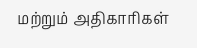மற்றும் அதிகாரிகள்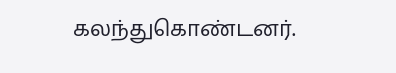கலந்துகொண்டனர்.